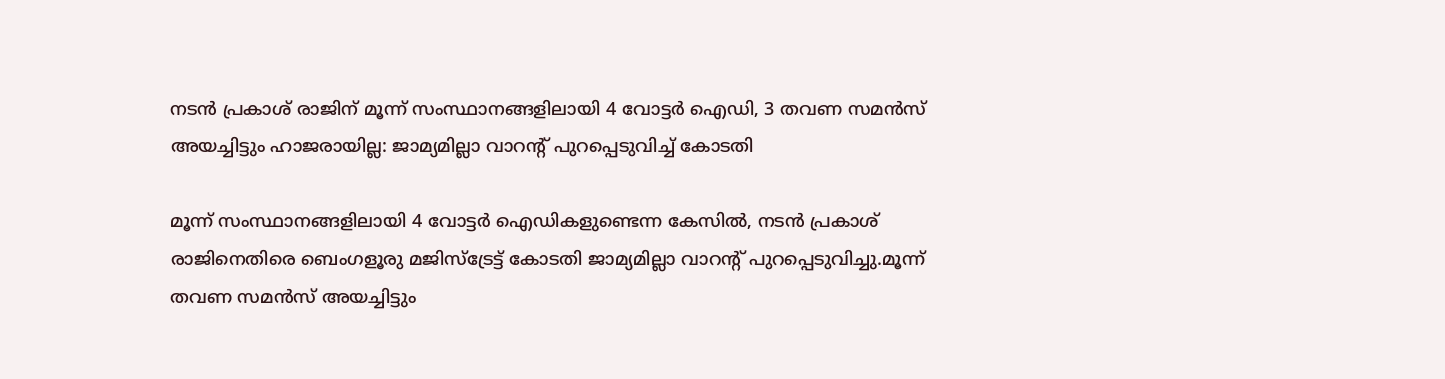നടൻ പ്രകാശ് രാജിന് മൂന്ന് സംസ്ഥാനങ്ങളിലായി 4 വോട്ടര്‍ ഐഡി, 3 തവണ സമൻസ് അയച്ചിട്ടും ഹാജരായില്ല: ജാമ്യമില്ലാ വാറന്‍റ് പുറപ്പെടുവിച്ച്‌ കോടതി

മൂന്ന് സംസ്ഥാനങ്ങളിലായി 4 വോട്ടർ ഐഡികളുണ്ടെന്ന കേസില്‍, നടൻ പ്രകാശ് രാജിനെതിരെ ബെംഗളൂരു മജിസ്ട്രേട്ട് കോടതി ജാമ്യമില്ലാ വാറന്റ് പുറപ്പെടുവിച്ചു.മൂന്ന് തവണ സമൻസ് അയച്ചിട്ടും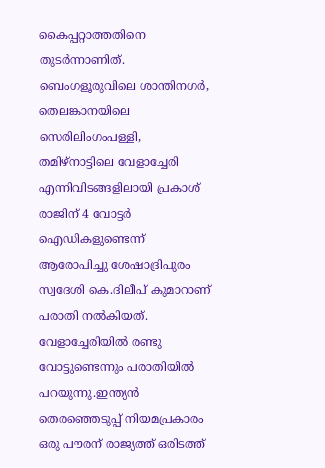കൈപ്പറ്റാത്തതിനെ തുടർന്നാണിത്. ബെംഗളൂരുവിലെ ശാന്തിനഗർ, തെലങ്കാനയിലെ സെരിലിംഗംപള്ളി, തമിഴ്നാട്ടിലെ വേളാച്ചേരി എന്നിവിടങ്ങളിലായി പ്രകാശ് രാജിന് 4 വോട്ടർ ഐഡികളുണ്ടെന്ന് ആരോപിച്ചു ശേഷാദ്രിപുരം സ്വദേശി കെ.ദിലീപ് കുമാറാണ് പരാതി നല്‍കിയത്. വേളാച്ചേരിയില്‍ രണ്ടു വോട്ടുണ്ടെന്നും പരാതിയില്‍ പറയുന്നു.ഇന്ത്യൻ തെരഞ്ഞെടുപ്പ് നിയമപ്രകാരം ഒരു പൗരന് രാജ്യത്ത് ഒരിടത്ത്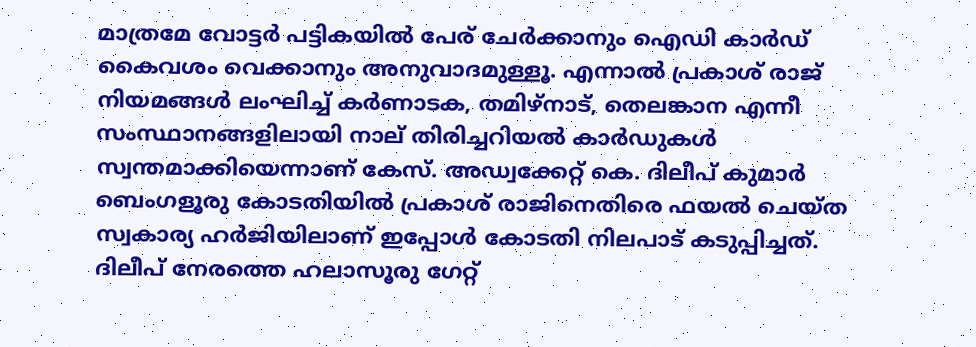മാത്രമേ വോട്ടർ പട്ടികയില്‍ പേര് ചേർക്കാനും ഐഡി കാർഡ് കൈവശം വെക്കാനും അനുവാദമുള്ളൂ. എന്നാല്‍ പ്രകാശ് രാജ് നിയമങ്ങള്‍ ലംഘിച്ച്‌ കർണാടക, തമിഴ്‌നാട്, തെലങ്കാന എന്നീ സംസ്ഥാനങ്ങളിലായി നാല് തിരിച്ചറിയല്‍ കാർഡുകള്‍ സ്വന്തമാക്കിയെന്നാണ് കേസ്. അഡ്വക്കേറ്റ് കെ. ദിലീപ് കുമാർ ബെംഗളൂരു കോടതിയില്‍ പ്രകാശ് രാജിനെതിരെ ഫയല്‍ ചെയ്ത സ്വകാര്യ ഹർജിയിലാണ് ഇപ്പോള്‍ കോടതി നിലപാട് കടുപ്പിച്ചത്. ദിലീപ് നേരത്തെ ഹലാസൂരു ഗേറ്റ്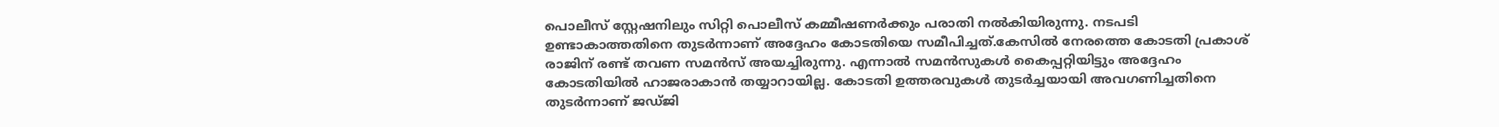പൊലീസ് സ്റ്റേഷനിലും സിറ്റി പൊലീസ് കമ്മീഷണർക്കും പരാതി നല്‍കിയിരുന്നു. നടപടി ഉണ്ടാകാത്തതിനെ തുടർന്നാണ് അദ്ദേഹം കോടതിയെ സമീപിച്ചത്.കേസില്‍ നേരത്തെ കോടതി പ്രകാശ് രാജിന് രണ്ട് തവണ സമൻസ് അയച്ചിരുന്നു. എന്നാല്‍ സമൻസുകള്‍ കൈപ്പറ്റിയിട്ടും അദ്ദേഹം കോടതിയില്‍ ഹാജരാകാൻ തയ്യാറായില്ല. കോടതി ഉത്തരവുകള്‍ തുടർച്ചയായി അവഗണിച്ചതിനെ തുടർന്നാണ് ജഡ്ജി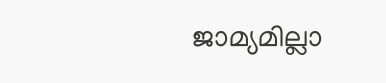ജാമ്യമില്ലാ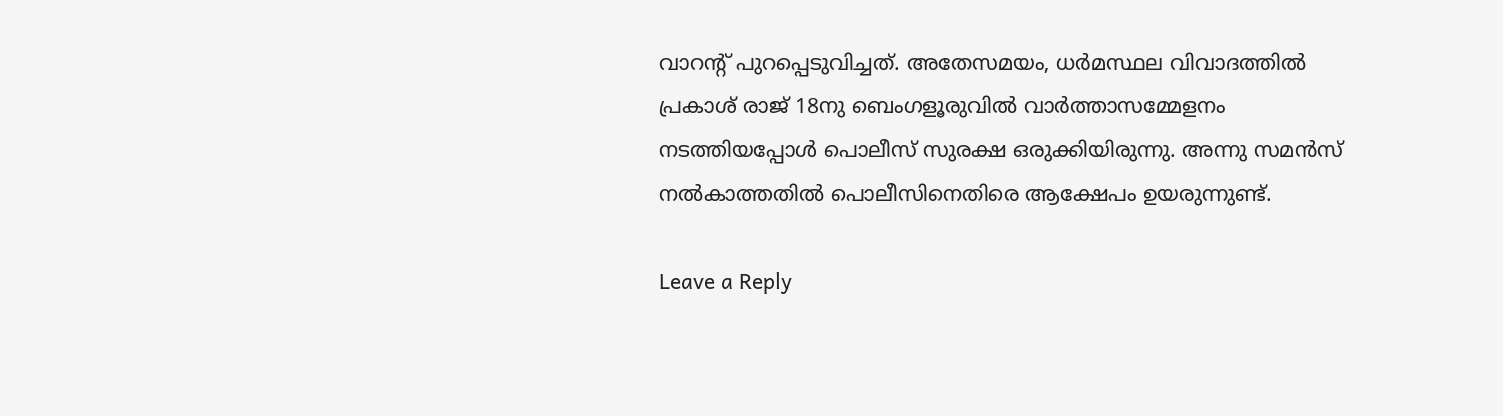വാറന്റ് പുറപ്പെടുവിച്ചത്. അതേസമയം, ധർമസ്ഥല വിവാദത്തില്‍ പ്രകാശ് രാജ് 18നു ബെംഗളൂരുവില്‍ വാർത്താസമ്മേളനം നടത്തിയപ്പോള്‍ പൊലീസ് സുരക്ഷ ഒരുക്കിയിരുന്നു. അന്നു സമൻസ് നല്‍കാത്തതില്‍ പൊലീസിനെതിരെ ആക്ഷേപം ഉയരുന്നുണ്ട്.

Leave a Reply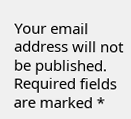Your email address will not be published. Required fields are marked *